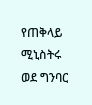የጠቅላይ ሚኒስትሩ ወደ ግንባር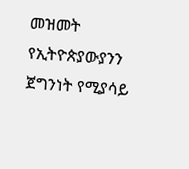መዝመት የኢትዮጵያውያንን ጀግንነት የሚያሳይ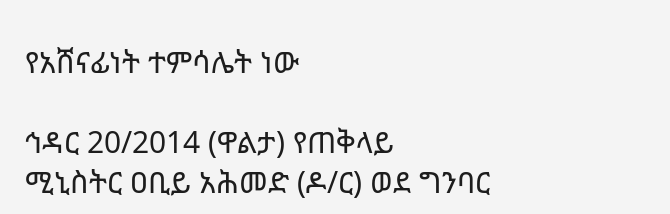የአሸናፊነት ተምሳሌት ነው

ኅዳር 20/2014 (ዋልታ) የጠቅላይ ሚኒስትር ዐቢይ አሕመድ (ዶ/ር) ወደ ግንባር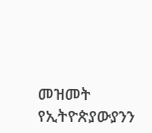መዝመት የኢትዮጵያውያንን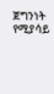ጀግንነት የሚያሳይ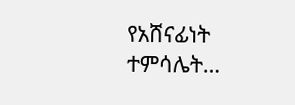የአሸናፊነት ተምሳሌት…